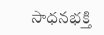సాధనభక్తి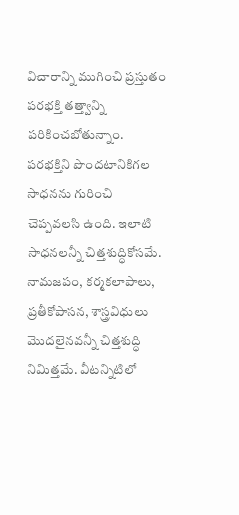విచారాన్ని ముగించి ప్రస్తుతం పరభక్తి తత్త్వాన్ని పరికించబోతున్నాం. పరభక్తిని పొందటానికిగల సాధనను గురించి చెప్పవలసి ఉంది. ఇలాటి సాధనలన్నీ చిత్తశుద్ధికోసమే. నామజపం, కర్మకలాపాలు, ప్రతీకోపాసన, శాస్త్రవిధులు మొదలైనవన్నీ చిత్తశుద్ధి నిమిత్తమే. వీటన్నిటిలో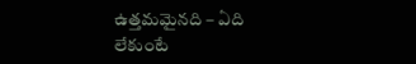ఉత్తమమైనది – ఏది లేకుంటే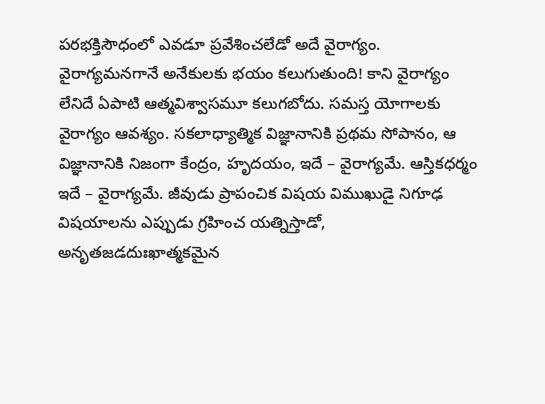పరభక్తిసౌధంలో ఎవడూ ప్రవేశించలేడో అదే వైరాగ్యం. వైరాగ్యమనగానే అనేకులకు భయం కలుగుతుంది! కాని వైరాగ్యం లేనిదే ఏపాటి ఆత్మవిశ్వాసమూ కలుగబోదు. సమస్త యోగాలకు వైరాగ్యం ఆవశ్యం. సకలాధ్యాత్మిక విజ్ఞానానికి ప్రథమ సోపానం, ఆ విజ్ఞానానికి నిజంగా కేంద్రం, హృదయం, ఇదే – వైరాగ్యమే. ఆస్తికధర్మం ఇదే – వైరాగ్యమే. జీవుడు ప్రాపంచిక విషయ విముఖుడై నిగూఢ విషయాలను ఎప్పుడు గ్రహించ యత్నిస్తాడో, అనృతజడదుఃఖాత్మకమైన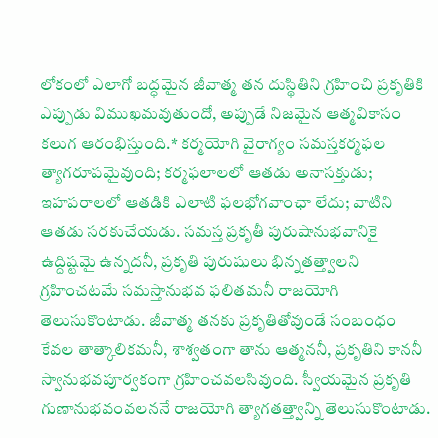లోకంలో ఎలాగో బద్ధమైన జీవాత్మ తన దుస్థితిని గ్రహించి ప్రకృతికి ఎప్పుడు విముఖమవుతుందో, అప్పుడే నిజమైన ఆత్మవికాసం కలుగ ఆరంభిస్తుంది.* కర్మయోగి వైరాగ్యం సమస్తకర్మఫల త్యాగరూపమైవుంది; కర్మఫలాలలో ఆతడు అనాసక్తుడు; ఇహపరాలలో ఆతడికి ఎలాటి ఫలభోగవాంఛా లేదు; వాటిని ఆతడు సరకుచేయడు. సమస్త ప్రకృతీ పురుషానుభవానికై ఉద్దిష్టమై ఉన్నదనీ, ప్రకృతి పురుషులు భిన్నతత్త్వాలని గ్రహించటమే సమస్తానుభవ ఫలితమనీ రాజయోగి తెలుసుకొంటాడు. జీవాత్మ తనకు ప్రకృతితోవుండే సంబంధం కేవల తాత్కాలికమనీ, శాశ్వతంగా తాను ఆత్మననీ, ప్రకృతిని కాననీ స్వానుభవపూర్వకంగా గ్రహించవలసివుంది. స్వీయమైన ప్రకృతి గుణానుభవంవలననే రాజయోగి త్యాగతత్త్వాన్ని తెలుసుకొంటాడు.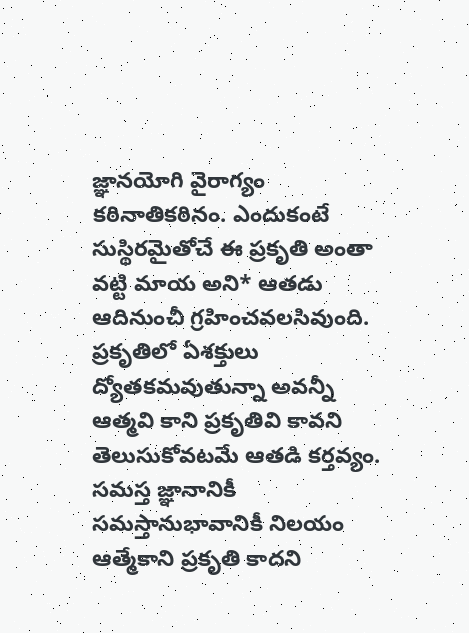జ్ఞానయోగి వైరాగ్యం కఠినాతికఠినం. ఎందుకంటే సుస్థిరమైతోచే ఈ ప్రకృతి అంతా వట్టి మాయ అని* ఆతడు ఆదినుంచీ గ్రహించవలసివుంది. ప్రకృతిలో ఏశక్తులు ద్యోతకమవుతున్నా అవన్నీ ఆత్మవి కాని ప్రకృతివి కావని తెలుసుకోవటమే ఆతడి కర్తవ్యం. సమస్త జ్ఞానానికీ సమస్తానుభావానికీ నిలయం ఆత్మేకాని ప్రకృతి కాదని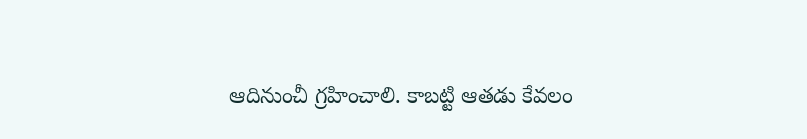ఆదినుంచీ గ్రహించాలి. కాబట్టి ఆతడు కేవలం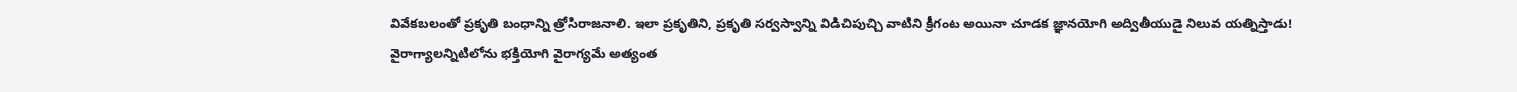వివేకబలంతో ప్రకృతి బంధాన్ని త్రోసిరాజనాలి. ఇలా ప్రకృతిని, ప్రకృతి సర్వస్వాన్ని విడిచిపుచ్చి వాటిని క్రీగంట అయినా చూడక జ్ఞానయోగి అద్వితీయుడై నిలువ యత్నిస్తాడు!
వైరాగ్యాలన్నిటిలోను భక్తియోగి వైరాగ్యమే అత్యంత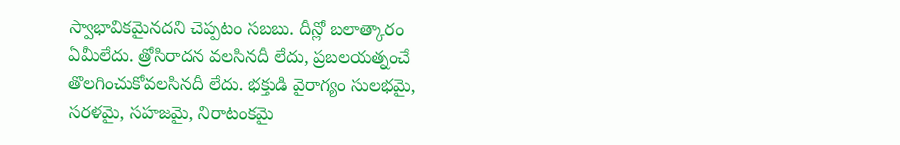స్వాభావికమైనదని చెప్పటం సబబు. దీన్లో బలాత్కారం ఏమీలేదు. త్రోసిరాదన వలసినదీ లేదు, ప్రబలయత్నంచే తొలగించుకోవలసినదీ లేదు. భక్తుడి వైరాగ్యం సులభమై, సరళమై, సహజమై, నిరాటంకమై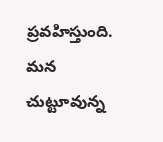ప్రవహిస్తుంది. మన చుట్టూవున్న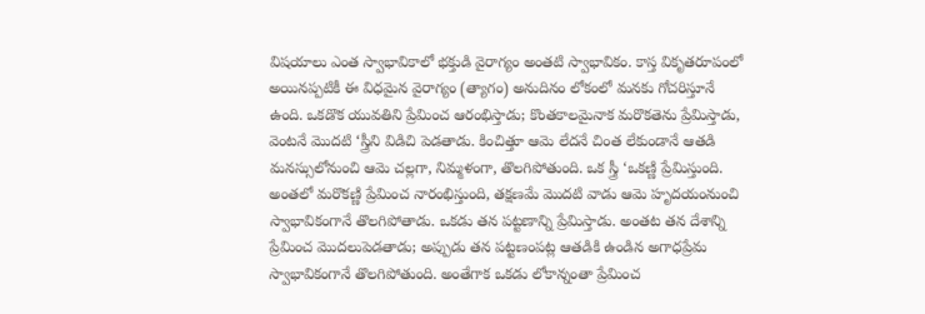విషయాలు ఎంత స్వాభావికాలో భక్తుడి వైరాగ్యం అంతటి స్వాభావికం. కాస్త వికృతరూపంలో అయినప్పటికీ ఈ విధమైన వైరాగ్యం (త్యాగం) అనుదినం లోకంలో మనకు గోచరిస్తూనే ఉంది. ఒకడొక యువతిని ప్రేమించ ఆరంభిస్తాడు; కొంతకాలమైనాక మరొకతెను ప్రేమిస్తాడు, వెంటనే మొదటి ‘స్త్రీని విడిచి పెడతాడు. కించిత్తూ ఆమె లేదనే చింత లేకుండానే ఆతడి మనస్సులోనుంచి ఆమె చల్లగా, నిమ్మళంగా, తొలగిపోతుంది. ఒక స్త్రీ ‘ఒకణ్ణి ప్రేమిస్తుంది. అంతలో మరొకణ్ణి ప్రేమించ నారంభిస్తుంది, తక్షణమే మొదటి వాడు ఆమె హృదయంనుంచి స్వాభావికంగానే తొలగిపోతాడు. ఒకడు తన పట్టణాన్ని ప్రేమిస్తాడు. అంతట తన దేశాన్ని ప్రేమించ మొదలుపెడతాడు; అప్పుడు తన పట్టణంపట్ల ఆతడికి ఉండిన అగాధప్రేమ స్వాభావికంగానే తొలగిపోతుంది. అంతేగాక ఒకడు లోకాన్నంతా ప్రేమించ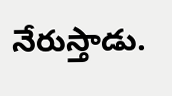నేరుస్తాడు.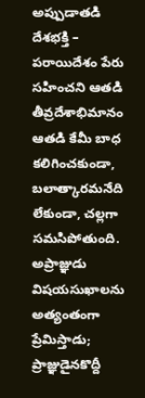అప్పుడాతడి దేశభక్తి – పరాయిదేశం పేరు సహించని ఆతడి తీవ్రదేశాభిమానం ఆతడి కేమీ బాధ కలిగించకుండా, బలాత్కారమనేది లేకుండా, చల్లగా సమసిపోతుంది. అప్రాజ్ఞుడు విషయసుఖాలను అత్యంతంగా ప్రేమిస్తాడు; ప్రాజ్ఞుడైనకొద్దీ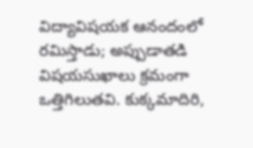విద్యావిషయక ఆనందంలో రమిస్తాడు; అప్పుడాతడి విషయసుఖాలు క్రమంగా ఒత్తిగిలుతవి. కుక్కమాదిరి,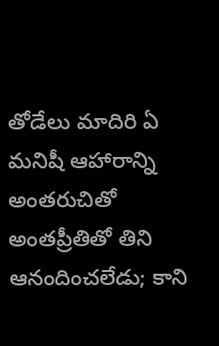తోడేలు మాదిరి ఏ మనిషీ ఆహారాన్ని అంతరుచితో అంతప్రీతితో తిని ఆనందించలేడు; కాని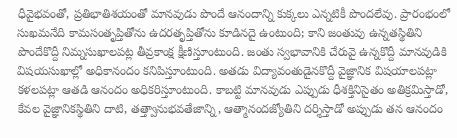ధీవైభవంతో, ప్రతిభాతిశయంతో మానవుడు పొందే ఆనందాన్ని కుక్కలు ఎన్నటికీ పొందలేవు. ప్రారంభంలో సుఖమనేది కామసంతృప్తితోను ఉదరతృప్తితోను కూడినదై ఉంటుంది; కాని జంతువు ఉన్నతస్థితిని పొందేకొద్దీ నిమ్నసుఖాలపట్ల తీవ్రకాంక్ష క్షీణిస్తూంటుంది. జంతు స్వభావానికి చేరువై ఉన్నకొద్దీ మానవుడికి విషయసుఖాల్లో అధికానందం కనిపిస్తూంటుంది. అతడు విద్యావంతుడైనకొద్దీ వైజ్ఞానిక విషయాలపట్లా కళలపట్లా ఆతడి ఆనందం అధికరిస్తూంటుంది. కాబట్టి మానవుడు ఎప్పుడు ధీశక్తినిసైతం అతిక్రమిస్తాడో, కేవల వైజ్ఞానికస్థితిని దాటి, తత్త్వానుభవతేజాన్ని, ఆత్మానందజ్యోతిని దర్శిస్తాడో అప్పుడు తన ఆనందం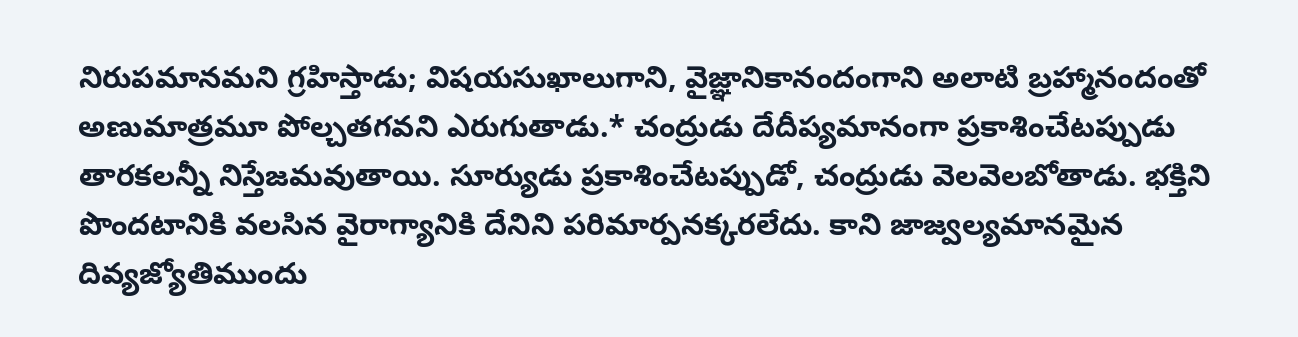నిరుపమానమని గ్రహిస్తాడు; విషయసుఖాలుగాని, వైజ్ఞానికానందంగాని అలాటి బ్రహ్మానందంతో అణుమాత్రమూ పోల్చతగవని ఎరుగుతాడు.* చంద్రుడు దేదీప్యమానంగా ప్రకాశించేటప్పుడు తారకలన్నీ నిస్తేజమవుతాయి. సూర్యుడు ప్రకాశించేటప్పుడో, చంద్రుడు వెలవెలబోతాడు. భక్తిని పొందటానికి వలసిన వైరాగ్యానికి దేనిని పరిమార్పనక్కరలేదు. కాని జాజ్వల్యమానమైన దివ్యజ్యోతిముందు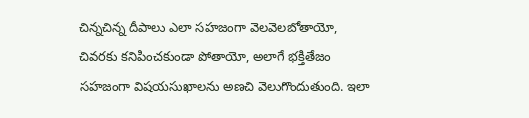చిన్నచిన్న దీపాలు ఎలా సహజంగా వెలవెలబోతాయో, చివరకు కనిపించకుండా పోతాయో, అలాగే భక్తితేజం సహజంగా విషయసుఖాలను అణచి వెలుగొందుతుంది. ఇలా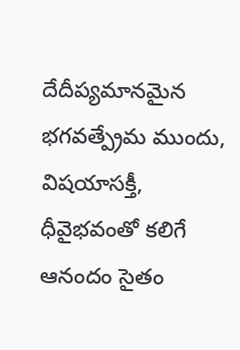దేదీప్యమానమైన భగవత్ప్రేమ ముందు, విషయాసక్తీ, ధీవైభవంతో కలిగే ఆనందం సైతం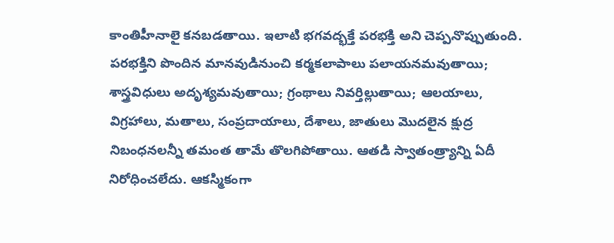కాంతిహీనాలై కనబడతాయి. ఇలాటి భగవద్భక్తే పరభక్తి అని చెప్పనొప్పుతుంది. పరభక్తిని పొందిన మానవుడినుంచి కర్మకలాపాలు పలాయనమవుతాయి; శాస్త్రవిధులు అదృశ్యమవుతాయి; గ్రంథాలు నివర్తిల్లుతాయి; ఆలయాలు, విగ్రహాలు, మతాలు, సంప్రదాయాలు, దేశాలు, జాతులు మొదలైన క్షుద్ర నిబంధనలన్నీ తమంత తామే తొలగిపోతాయి. ఆతడి స్వాతంత్ర్యాన్ని ఏదీ నిరోధించలేదు. ఆకస్మికంగా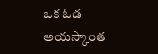ఒక ఓడ అయస్కాంత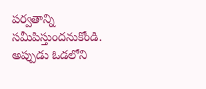పర్వతాన్ని సమీపిస్తుందనుకోండి. అప్పుడు ఓడలోని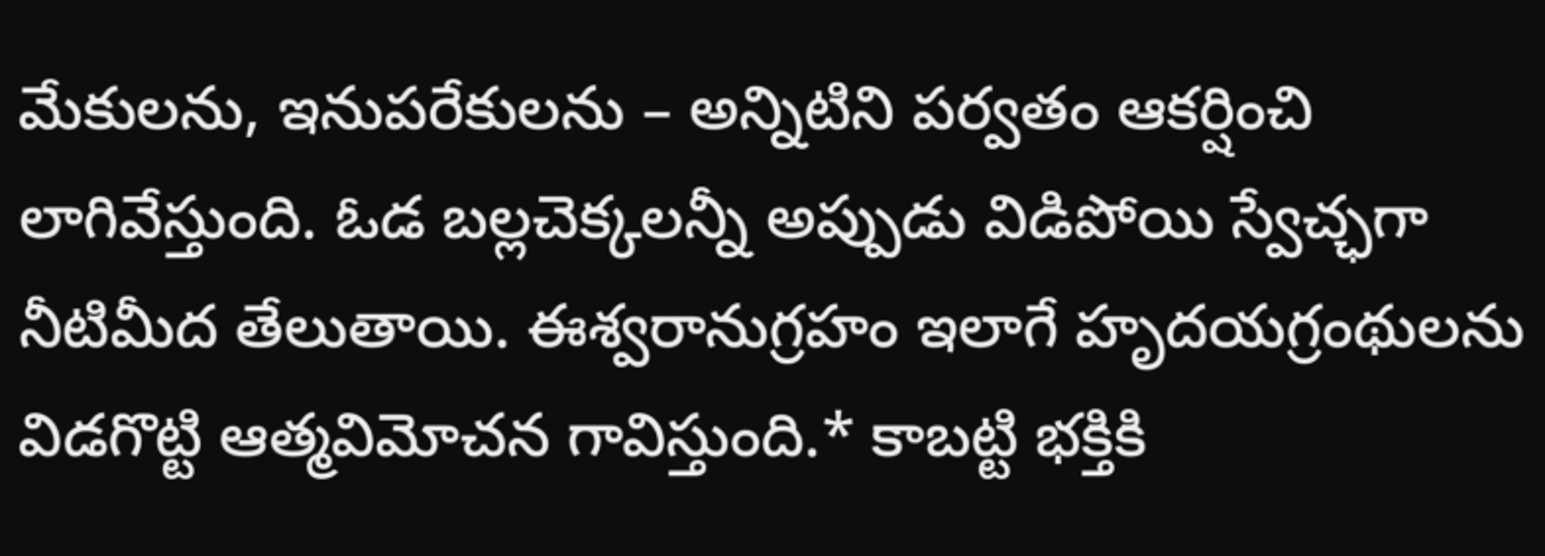మేకులను, ఇనుపరేకులను – అన్నిటిని పర్వతం ఆకర్షించి లాగివేస్తుంది. ఓడ బల్లచెక్కలన్నీ అప్పుడు విడిపోయి స్వేచ్ఛగా నీటిమీద తేలుతాయి. ఈశ్వరానుగ్రహం ఇలాగే హృదయగ్రంథులను విడగొట్టి ఆత్మవిమోచన గావిస్తుంది.* కాబట్టి భక్తికి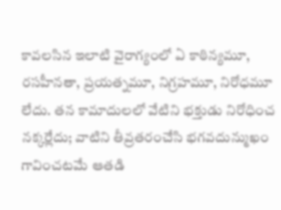కావలసిన ఇలాటి వైరాగ్యంలో ఏ కాఠిన్యమూ, రసహీనతా, ప్రయత్నమూ, నిగ్రహమూ, నిరోధమూ లేదు. తన కామాదులలో వేటిని భక్తుడు నిరోధించ నక్కర్లేదు; వాటిని తీవ్రతరంచేసి భగవదున్ముఖం గావించటమే ఆతడి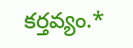కర్తవ్యం.*